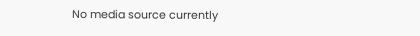No media source currently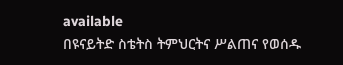available
በዩናይትድ ስቴትስ ትምህርትና ሥልጠና የወሰዱ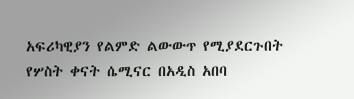አፍሪካዊያን የልምድ ልውውጥ የሚያደርጉበት የሦስት ቀናት ሴሚናር በአዲስ አበባ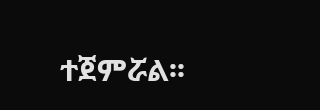ተጀምሯል፡፡